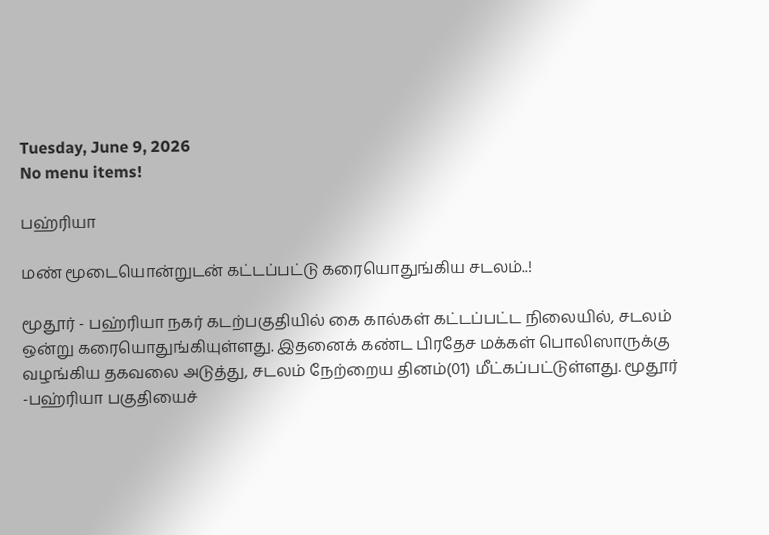Tuesday, June 9, 2026
No menu items!

பஹ்ரியா

மண் மூடையொன்றுடன் கட்டப்பட்டு கரையொதுங்கிய சடலம்..!

மூதூர் - பஹ்ரியா நகர் கடற்பகுதியில் கை கால்கள் கட்டப்பட்ட நிலையில், சடலம் ஒன்று கரையொதுங்கியுள்ளது. இதனைக் கண்ட பிரதேச மக்கள் பொலிஸாருக்கு வழங்கிய தகவலை அடுத்து, சடலம் நேற்றைய தினம்(01) மீட்கப்பட்டுள்ளது. மூதூர் -பஹ்ரியா பகுதியைச்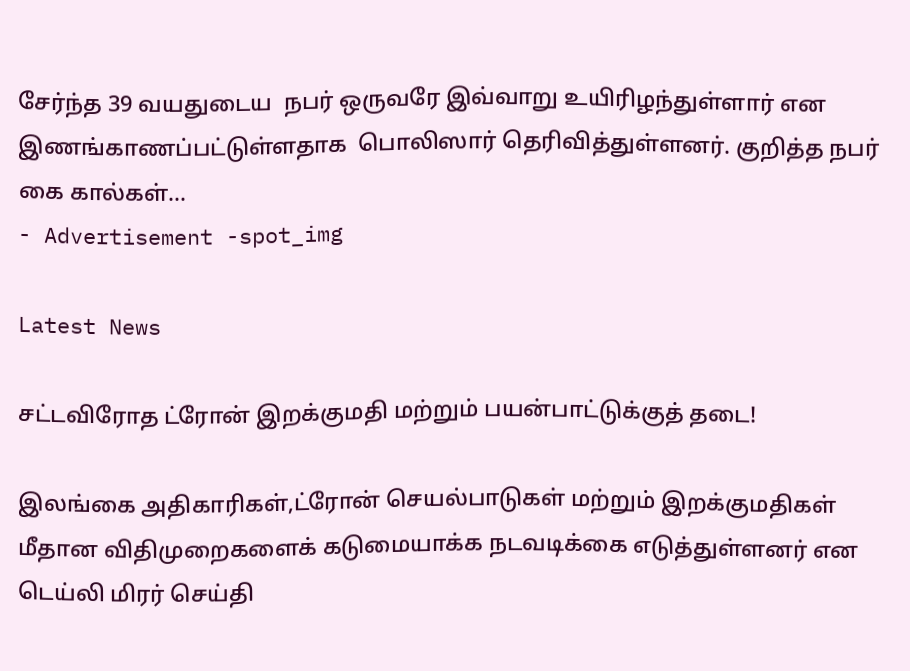சேர்ந்த 39 வயதுடைய  நபர் ஒருவரே இவ்வாறு உயிரிழந்துள்ளார் என இணங்காணப்பட்டுள்ளதாக  பொலிஸார் தெரிவித்துள்ளனர். குறித்த நபர்  கை கால்கள்...
- Advertisement -spot_img

Latest News

சட்டவிரோத ட்ரோன் இறக்குமதி மற்றும் பயன்பாட்டுக்குத் தடை!

இலங்கை அதிகாரிகள்,ட்ரோன் செயல்பாடுகள் மற்றும் இறக்குமதிகள் மீதான விதிமுறைகளைக் கடுமையாக்க நடவடிக்கை எடுத்துள்ளனர் என டெய்லி மிரர் செய்தி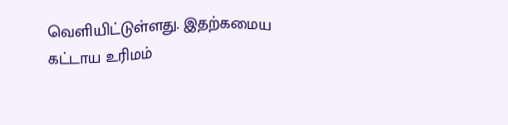வெளியிட்டுள்ளது. இதற்கமைய கட்டாய உரிமம்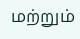மற்றும்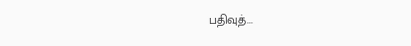பதிவுத்...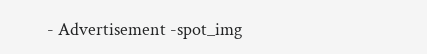- Advertisement -spot_img